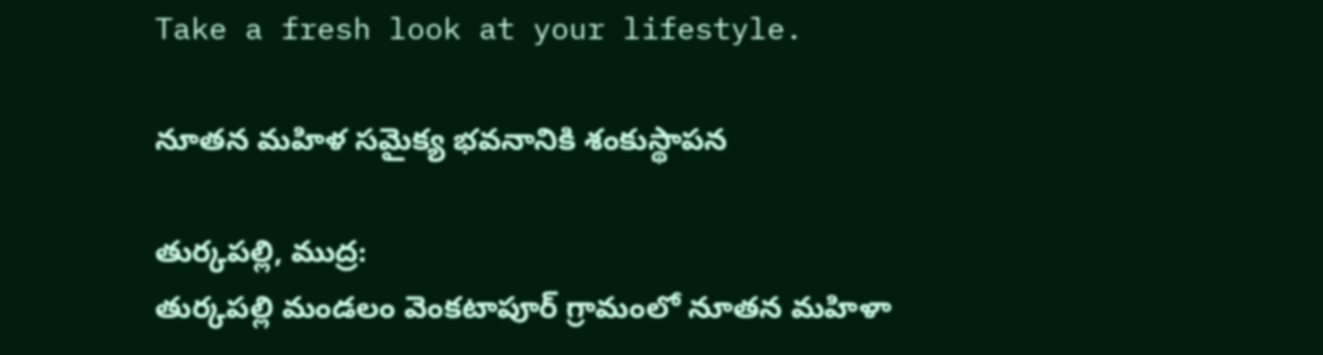Take a fresh look at your lifestyle.

నూతన మహిళ సమైక్య భవనానికి శంకుస్థాపన

తుర్కపల్లి, ముద్ర:
తుర్కపల్లి మండలం వెంకటాపూర్ గ్రామంలో నూతన మహిళా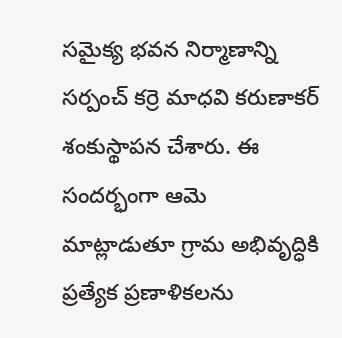సమైక్య భవన నిర్మాణాన్ని సర్పంచ్ కర్రె మాధవి కరుణాకర్ శంకుస్థాపన చేశారు. ఈ సందర్భంగా ఆమె మాట్లాడుతూ గ్రామ అభివృద్ధికి ప్రత్యేక ప్రణాళికలను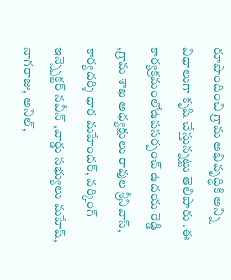రూపొందించి గ్రామ అభివృద్ధికి అన్ని విధాలుగా కృషి చేస్తున్నట్టు తెలిపారు .ఈ కార్యక్రమంలోఉపసర్పంచ్ ఉదయ రెడ్డి ,గ్రామ శాఖ అధ్యక్షులు రావుల శ్రీనివాస్, కార్యదర్శి ధార మహేందర్, వర్కింగ్ ఇన్స్పెక్టర్ నవీన్ ,వార్డు సభ్యులు మహేష్, నాగరాజు, అనిల్,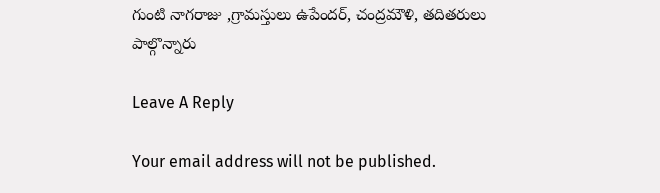గుంటి నాగరాజు ,గ్రామస్తులు ఉపేందర్, చంద్రమౌళి, తదితరులు పాల్గొన్నారు

Leave A Reply

Your email address will not be published.